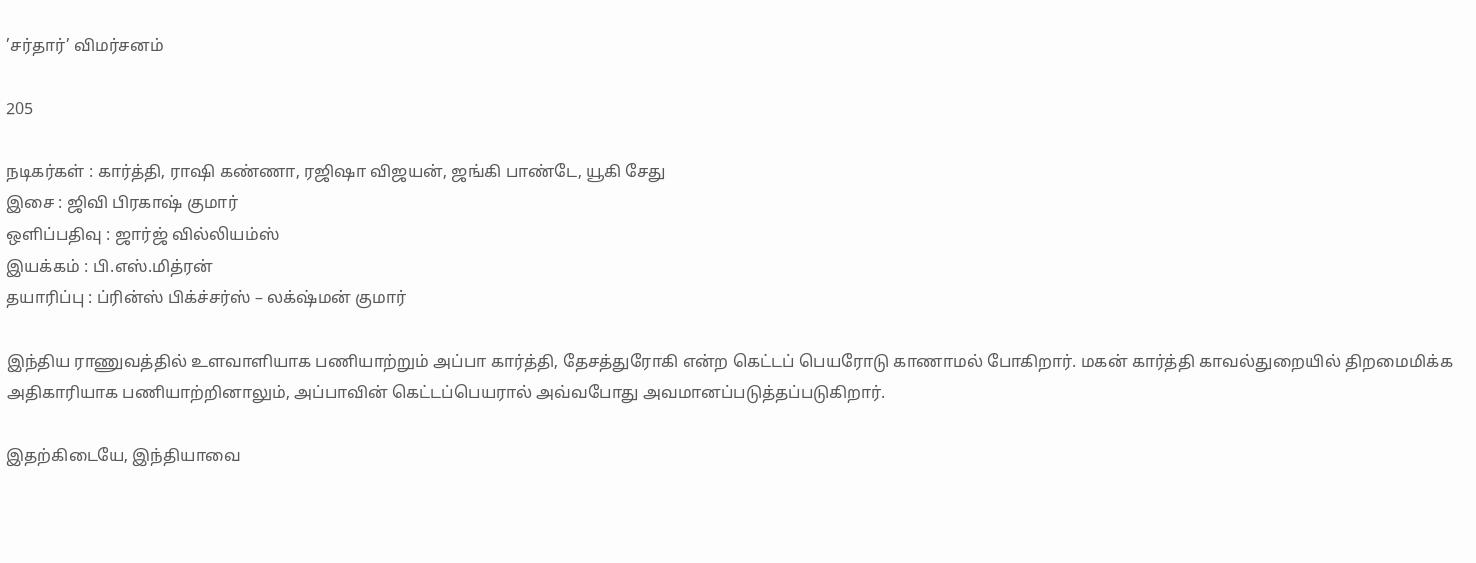’சர்தார்’ விமர்சனம்

205

நடிகர்கள் : கார்த்தி, ராஷி கண்ணா, ரஜிஷா விஜயன், ஜங்கி பாண்டே, யூகி சேது
இசை : ஜிவி பிரகாஷ் குமார்
ஒளிப்பதிவு : ஜார்ஜ் வில்லியம்ஸ்
இயக்கம் : பி.எஸ்.மித்ரன்
தயாரிப்பு : ப்ரின்ஸ் பிக்ச்சர்ஸ் – லக்‌ஷ்மன் குமார்

இந்திய ராணுவத்தில் உளவாளியாக பணியாற்றும் அப்பா கார்த்தி, தேசத்துரோகி என்ற கெட்டப் பெயரோடு காணாமல் போகிறார். மகன் கார்த்தி காவல்துறையில் திறமைமிக்க அதிகாரியாக பணியாற்றினாலும், அப்பாவின் கெட்டப்பெயரால் அவ்வபோது அவமானப்படுத்தப்படுகிறார்.

இதற்கிடையே, இந்தியாவை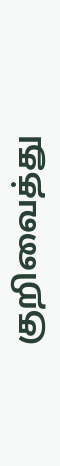குறிவைத்து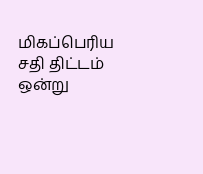மிகப்பெரிய சதி திட்டம் ஒன்று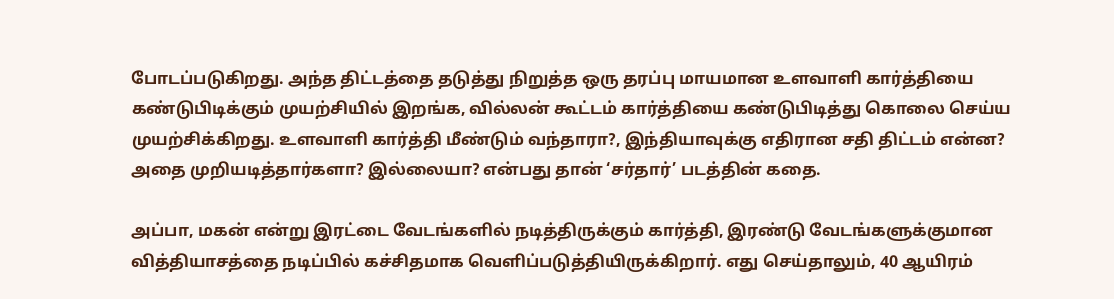போடப்படுகிறது. அந்த திட்டத்தை தடுத்து நிறுத்த ஒரு தரப்பு மாயமான உளவாளி கார்த்தியை கண்டுபிடிக்கும் முயற்சியில் இறங்க, வில்லன் கூட்டம் கார்த்தியை கண்டுபிடித்து கொலை செய்ய முயற்சிக்கிறது. உளவாளி கார்த்தி மீண்டும் வந்தாரா?, இந்தியாவுக்கு எதிரான சதி திட்டம் என்ன? அதை முறியடித்தார்களா? இல்லையா? என்பது தான் ‘சர்தார்’ படத்தின் கதை.

அப்பா, மகன் என்று இரட்டை வேடங்களில் நடித்திருக்கும் கார்த்தி, இரண்டு வேடங்களுக்குமான வித்தியாசத்தை நடிப்பில் கச்சிதமாக வெளிப்படுத்தியிருக்கிறார். எது செய்தாலும், 40 ஆயிரம்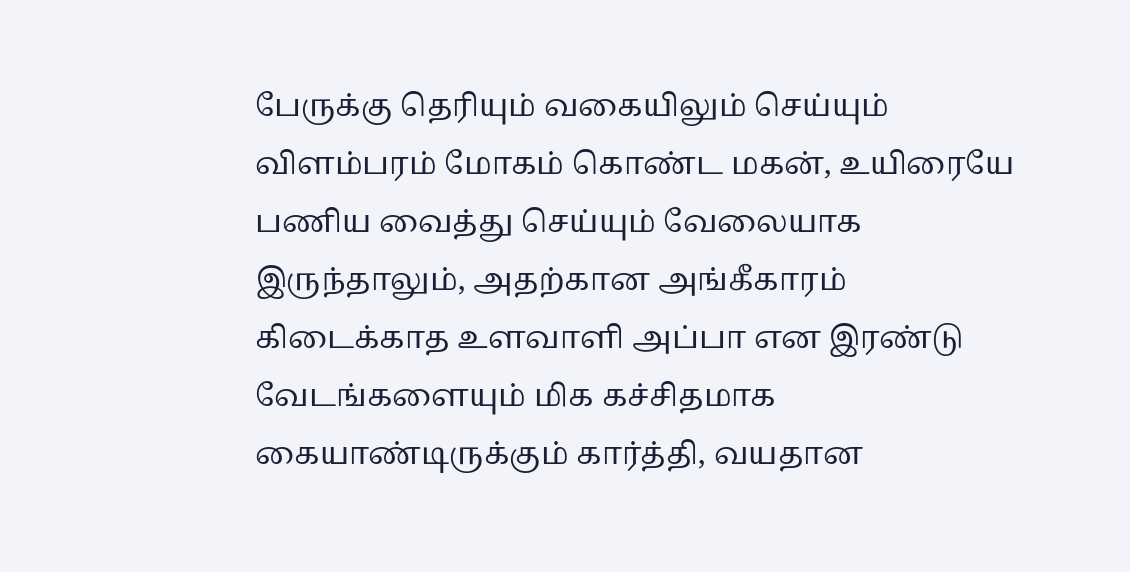பேருக்கு தெரியும் வகையிலும் செய்யும் விளம்பரம் மோகம் கொண்ட மகன், உயிரையே பணிய வைத்து செய்யும் வேலையாக இருந்தாலும், அதற்கான அங்கீகாரம் கிடைக்காத உளவாளி அப்பா என இரண்டு வேடங்களையும் மிக கச்சிதமாக கையாண்டிருக்கும் கார்த்தி, வயதான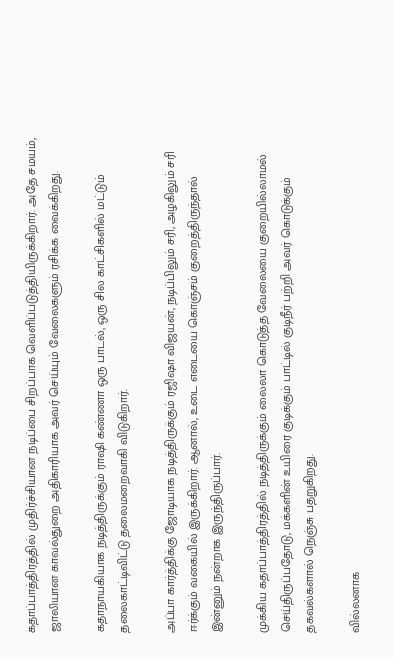கதாப்பாத்திரத்தில் முதிர்ச்சியான நடிப்பை சிறப்பாக வெளிப்படுத்தியிருக்கிறார். அதே சமயம், ஜாலியான காவல்துறை அதிகாரியாக அவர் செய்யும் வேலைகளும் ரசிக்க வைக்கிறது.

கதாநாயகியாக நடித்திருக்கும் ராஷி கண்ணா ஒரு பாடல், ஒரு சில காட்சிகளில் மட்டும் தலைகாட்டிவிட்டு தலைமறைவாகி விடுகிறார்.

அப்பா கார்த்திக்கு ஜோடியாக நடித்திருக்கும் ரஜிஷா விஜயன், நடிப்பிலும் சரி, அழகிலும் சரி ஈர்க்கும் வகையில் இருக்கிறார். ஆனால், உடை எடையை கொஞ்சம் குறைத்திருந்தால் இன்னும் நன்றாக இருந்திருப்பார்.

முக்கிய கதாப்பாத்திரத்தில் நடித்திருக்கும் லைலா கொடுத்த வேலையை குறையில்லாமல் செய்திருப்பதோடு, மக்களின் உயிரை குடிக்கும் பாட்டில் குடிநீர் பற்றி அவர் கொடுக்கும் தகவல்களால் நெஞ்சு பதறுகிறது.

வில்லனாக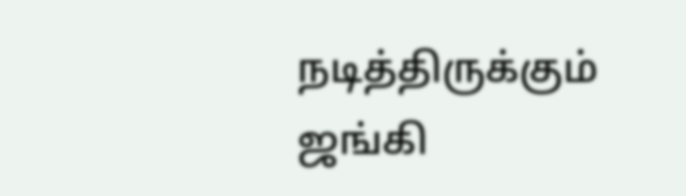நடித்திருக்கும் ஜங்கி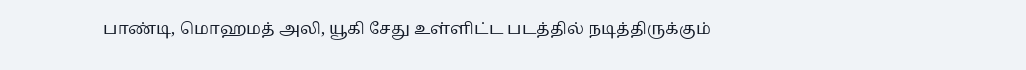பாண்டி, மொஹமத் அலி, யூகி சேது உள்ளிட்ட படத்தில் நடித்திருக்கும்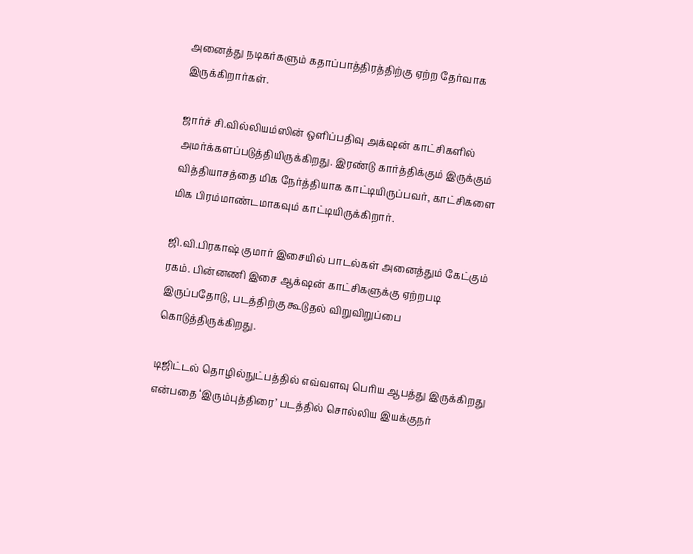அனைத்து நடிகர்களும் கதாப்பாத்திரத்திற்கு ஏற்ற தேர்வாக இருக்கிறார்கள்.

ஜார்ச் சி.வில்லியம்ஸின் ஒளிப்பதிவு அக்‌ஷன் காட்சிகளில் அமர்க்களப்படுத்தியிருக்கிறது. இரண்டு கார்த்திக்கும் இருக்கும் வித்தியாசத்தை மிக நேர்த்தியாக காட்டியிருப்பவர், காட்சிகளை மிக பிரம்மாண்டமாகவும் காட்டியிருக்கிறார்.

ஜி.வி.பிரகாஷ் குமார் இசையில் பாடல்கள் அனைத்தும் கேட்கும் ரகம். பின்னணி இசை ஆக்‌ஷன் காட்சிகளுக்கு ஏற்றபடி இருப்பதோடு, படத்திற்கு கூடுதல் விறுவிறுப்பை கொடுத்திருக்கிறது.

டிஜிட்டல் தொழில்நுட்பத்தில் எவ்வளவு பெரிய ஆபத்து இருக்கிறது என்பதை ‘இரும்புத்திரை’ படத்தில் சொல்லிய இயக்குநர்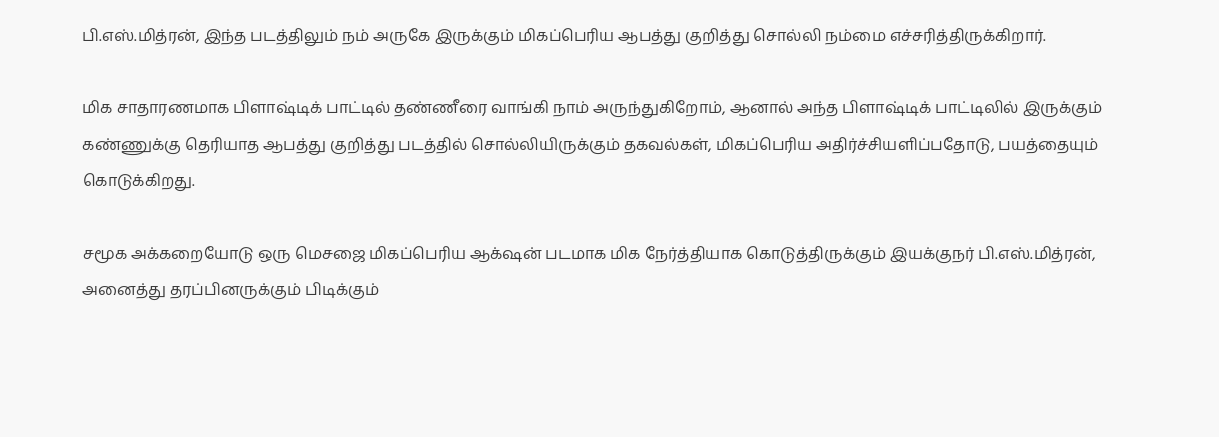பி.எஸ்.மித்ரன், இந்த படத்திலும் நம் அருகே இருக்கும் மிகப்பெரிய ஆபத்து குறித்து சொல்லி நம்மை எச்சரித்திருக்கிறார்.

மிக சாதாரணமாக பிளாஷ்டிக் பாட்டில் தண்ணீரை வாங்கி நாம் அருந்துகிறோம், ஆனால் அந்த பிளாஷ்டிக் பாட்டிலில் இருக்கும் கண்ணுக்கு தெரியாத ஆபத்து குறித்து படத்தில் சொல்லியிருக்கும் தகவல்கள், மிகப்பெரிய அதிர்ச்சியளிப்பதோடு, பயத்தையும் கொடுக்கிறது.

சமூக அக்கறையோடு ஒரு மெசஜை மிகப்பெரிய ஆக்‌ஷன் படமாக மிக நேர்த்தியாக கொடுத்திருக்கும் இயக்குநர் பி.எஸ்.மித்ரன், அனைத்து தரப்பினருக்கும் பிடிக்கும்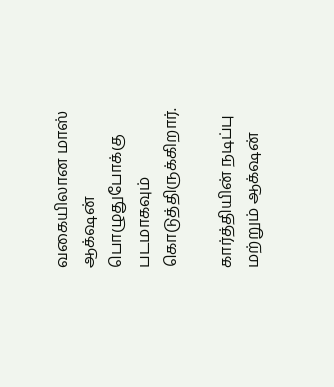வகையிலான மாஸ் ஆக்‌ஷன் பொழுதுபோக்கு படமாகவும் கொடுத்திருக்கிறார்.

கார்த்தியின் நடிப்பு மற்றும் ஆக்‌ஷன்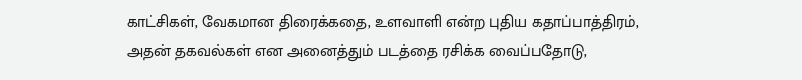காட்சிகள், வேகமான திரைக்கதை, உளவாளி என்ற புதிய கதாப்பாத்திரம், அதன் தகவல்கள் என அனைத்தும் படத்தை ரசிக்க வைப்பதோடு,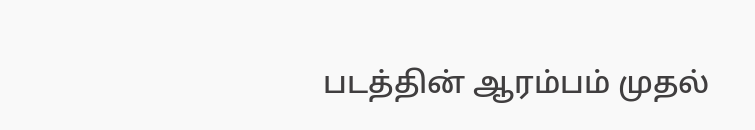படத்தின் ஆரம்பம் முதல்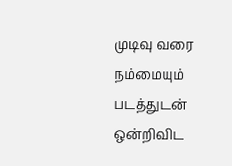முடிவு வரை நம்மையும் படத்துடன் ஒன்றிவிட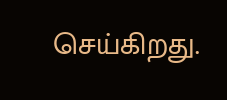செய்கிறது.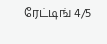ரேட்டிங் 4/5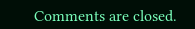Comments are closed.